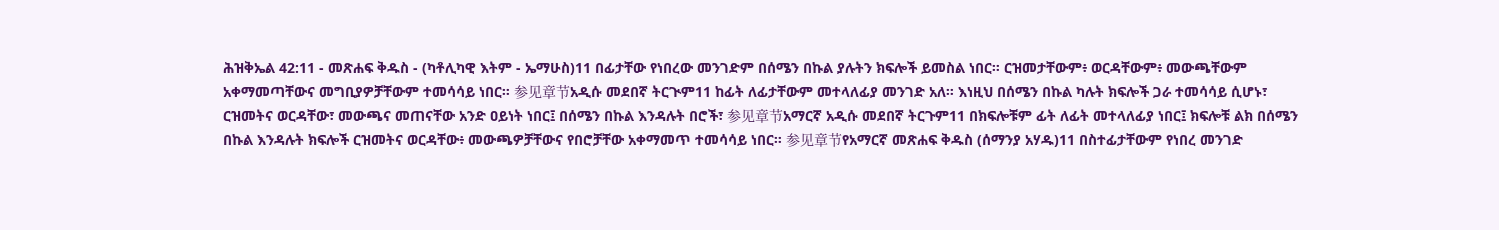ሕዝቅኤል 42:11 - መጽሐፍ ቅዱስ - (ካቶሊካዊ እትም - ኤማሁስ)11 በፊታቸው የነበረው መንገድም በሰሜን በኩል ያሉትን ክፍሎች ይመስል ነበር። ርዝመታቸውም፥ ወርዳቸውም፥ መውጫቸውም አቀማመጣቸውና መግቢያዎቻቸውም ተመሳሳይ ነበር። 参见章节አዲሱ መደበኛ ትርጒም11 ከፊት ለፊታቸውም መተላለፊያ መንገድ አለ። እነዚህ በሰሜን በኩል ካሉት ክፍሎች ጋራ ተመሳሳይ ሲሆኑ፣ ርዝመትና ወርዳቸው፣ መውጫና መጠናቸው አንድ ዐይነት ነበር፤ በሰሜን በኩል እንዳሉት በሮች፣ 参见章节አማርኛ አዲሱ መደበኛ ትርጉም11 በክፍሎቹም ፊት ለፊት መተላለፊያ ነበር፤ ክፍሎቹ ልክ በሰሜን በኩል እንዳሉት ክፍሎች ርዝመትና ወርዳቸው፥ መውጫዎቻቸውና የበሮቻቸው አቀማመጥ ተመሳሳይ ነበር። 参见章节የአማርኛ መጽሐፍ ቅዱስ (ሰማንያ አሃዱ)11 በስተፊታቸውም የነበረ መንገድ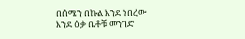በሰሜን በኩል እንደ ነበረው እንደ ዕቃ ቤቶቹ መንገድ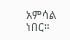አምሳል ነበር።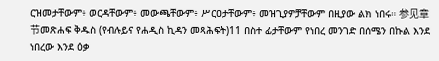ርዝመታቸውም፥ ወርዳቸውም፥ መውጫቸውም፥ ሥርዐታቸውም፥ መዝጊያዎቻቸውም በዚያው ልክ ነበሩ። 参见章节መጽሐፍ ቅዱስ (የብሉይና የሐዲስ ኪዳን መጻሕፍት)11 በስተ ፊታቸውም የነበረ መንገድ በሰሜን በኩል እንደ ነበረው እንደ ዕቃ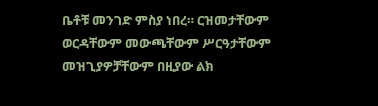ቤቶቹ መንገድ ምስያ ነበረ። ርዝመታቸውም ወርዳቸውም መውጫቸውም ሥርዓታቸውም መዝጊያዎቻቸውም በዚያው ልክ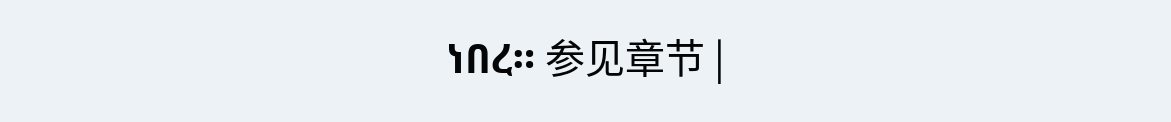ነበረ። 参见章节 |